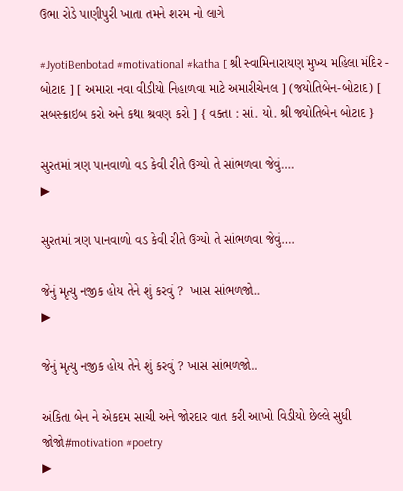ઉભા રોડે પાણીપુરી ખાતા તમને શરમ નો લાગે

#JyotiBenbotad #motivational #katha [ શ્રી સ્વામિનારાયણ મુખ્ય મહિલા મંદિર - બોટાદ ] [ અમારા નવા વીડીયો નિહાળવા માટે અમારીચેનલ ] (જયોતિબેન-બોટાદ) [ સબસ્ક્રાઇબ કરો અને કથા શ્રવણ કરો ] { વક્તા : સાં. યો. શ્રી જ્યોતિબેન બોટાદ }

સુરતમાં ત્રણ પાનવાળો વડ કેવી રીતે ઉગ્યો તે સાંભળવા જેવું….
▶

સુરતમાં ત્રણ પાનવાળો વડ કેવી રીતે ઉગ્યો તે સાંભળવા જેવું….

જેનું મૃત્યુ નજીક હોય તેને શું કરવું ?  ખાસ સાંભળજો..
▶

જેનું મૃત્યુ નજીક હોય તેને શું કરવું ? ખાસ સાંભળજો..

અંકિતા બેન ને એકદમ સાચી અને જોરદાર વાત કરી આખો વિડીયો છેલ્લે સુધી જોજો#motivation #poetry
▶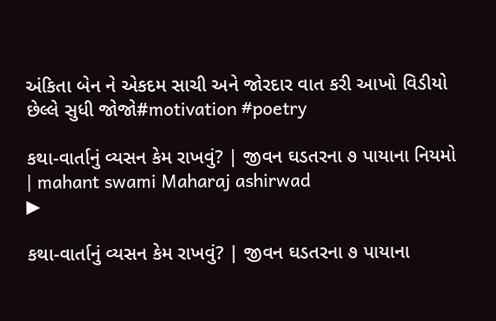અંકિતા બેન ને એકદમ સાચી અને જોરદાર વાત કરી આખો વિડીયો છેલ્લે સુધી જોજો#motivation #poetry

કથા-વાર્તાનું વ્યસન કેમ રાખવું? | જીવન ઘડતરના ૭ પાયાના નિયમો | mahant swami Maharaj ashirwad
▶

કથા-વાર્તાનું વ્યસન કેમ રાખવું? | જીવન ઘડતરના ૭ પાયાના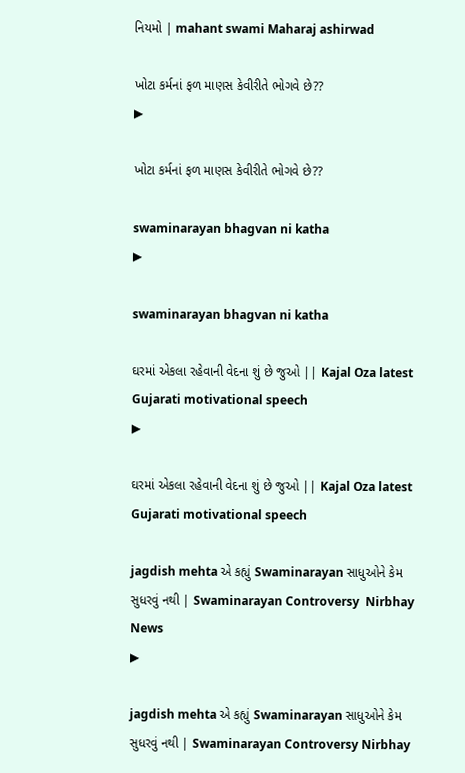નિયમો | mahant swami Maharaj ashirwad

ખોટા કર્મનાં ફળ માણસ કેવીરીતે ભોગવે છે??
▶

ખોટા કર્મનાં ફળ માણસ કેવીરીતે ભોગવે છે??

swaminarayan bhagvan ni katha
▶

swaminarayan bhagvan ni katha

ઘરમાં એકલા રહેવાની વેદના શું છે જુઓ || Kajal Oza latest Gujarati motivational speech
▶

ઘરમાં એકલા રહેવાની વેદના શું છે જુઓ || Kajal Oza latest Gujarati motivational speech

jagdish mehta એ કહ્યું Swaminarayan સાધુઓને કેમ સુધરવું નથી | Swaminarayan Controversy  Nirbhay News
▶

jagdish mehta એ કહ્યું Swaminarayan સાધુઓને કેમ સુધરવું નથી | Swaminarayan Controversy Nirbhay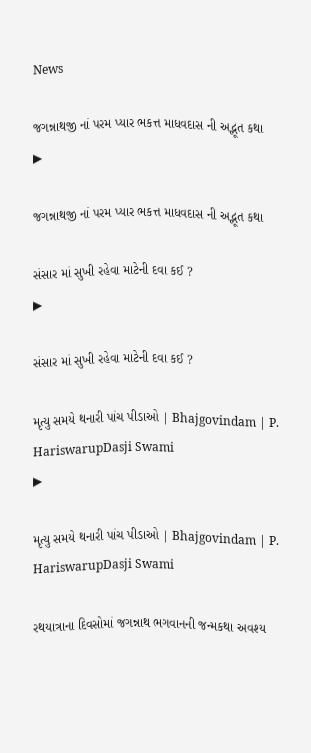News

જગન્નાથજી નાં પરમ પ્યાર ભકત્ત માધવદાસ ની અદ્ભૂત કથા
▶

જગન્નાથજી નાં પરમ પ્યાર ભકત્ત માધવદાસ ની અદ્ભૂત કથા

સંસાર માં સુખી રહેવા માટેની દવા કઈ ?
▶

સંસાર માં સુખી રહેવા માટેની દવા કઈ ?

મૃત્યુ સમયે થનારી પાંચ પીડાઓ | Bhajgovindam | P. HariswarupDasji Swami
▶

મૃત્યુ સમયે થનારી પાંચ પીડાઓ | Bhajgovindam | P. HariswarupDasji Swami

રથયાત્રાના દિવસોમાં જગન્નાથ ભગવાનની જન્મકથા અવશ્ય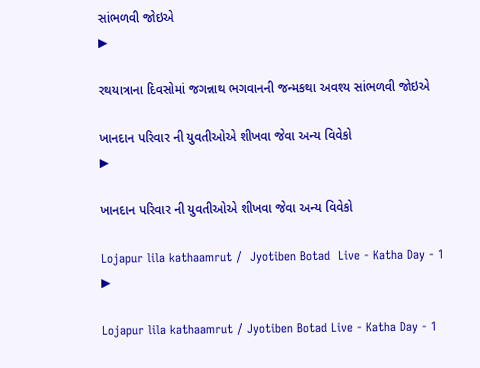સાંભળવી જોઇએ
▶

રથયાત્રાના દિવસોમાં જગન્નાથ ભગવાનની જન્મકથા અવશ્ય સાંભળવી જોઇએ

ખાનદાન પરિવાર ની યુવતીઓએ શીખવા જેવા અન્ય વિવેકો
▶

ખાનદાન પરિવાર ની યુવતીઓએ શીખવા જેવા અન્ય વિવેકો

Lojapur lila kathaamrut /  Jyotiben Botad  Live - Katha Day - 1
▶

Lojapur lila kathaamrut / Jyotiben Botad Live - Katha Day - 1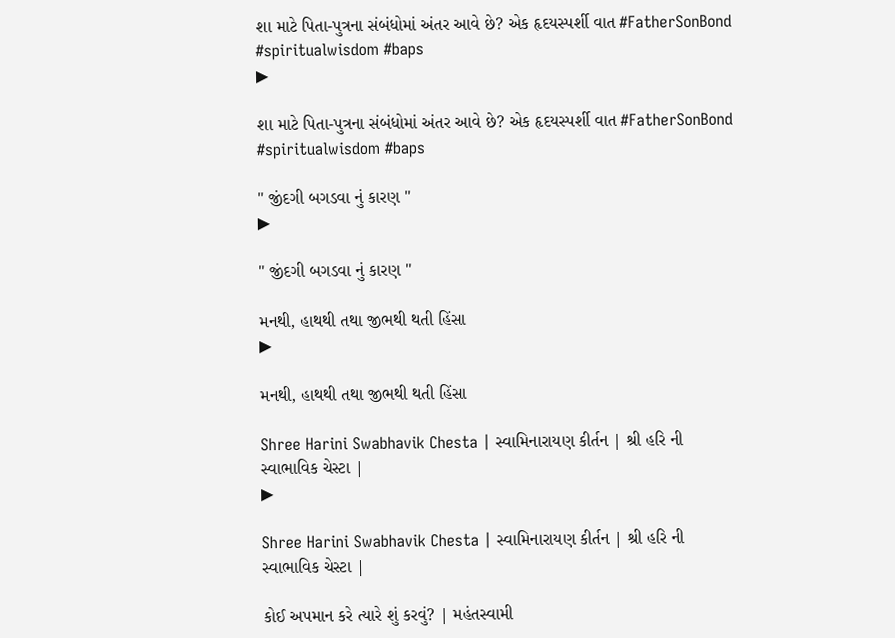શા માટે પિતા-પુત્રના સંબંધોમાં અંતર આવે છે? એક હૃદયસ્પર્શી વાત #FatherSonBond #spiritualwisdom #baps
▶

શા માટે પિતા-પુત્રના સંબંધોમાં અંતર આવે છે? એક હૃદયસ્પર્શી વાત #FatherSonBond #spiritualwisdom #baps

" જીંદગી બગડવા નું કારણ "
▶

" જીંદગી બગડવા નું કારણ "

મનથી, હાથથી તથા જીભથી થતી હિંસા
▶

મનથી, હાથથી તથા જીભથી થતી હિંસા

Shree Harini Swabhavik Chesta | સ્વામિનારાયણ કીર્તન | શ્રી હરિ ની સ્વાભાવિક ચેસ્ટા |
▶

Shree Harini Swabhavik Chesta | સ્વામિનારાયણ કીર્તન | શ્રી હરિ ની સ્વાભાવિક ચેસ્ટા |

કોઈ અપમાન કરે ત્યારે શું કરવું? | મહંતસ્વામી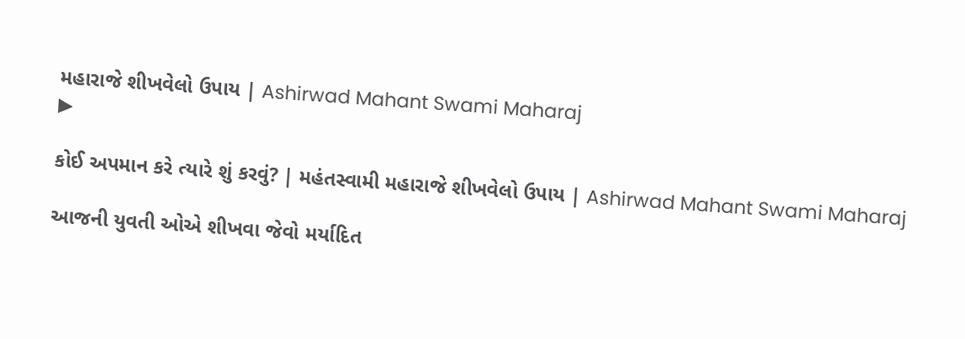મહારાજે શીખવેલો ઉપાય | Ashirwad Mahant Swami Maharaj
▶

કોઈ અપમાન કરે ત્યારે શું કરવું? | મહંતસ્વામી મહારાજે શીખવેલો ઉપાય | Ashirwad Mahant Swami Maharaj

આજની યુવતી ઓએ શીખવા જેવો મર્યાદિત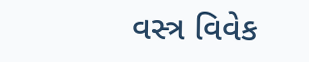વસ્ત્ર વિવેક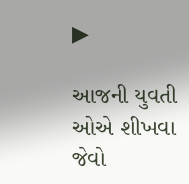▶

આજની યુવતી ઓએ શીખવા જેવો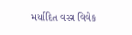મર્યાદિત વસ્ત્ર વિવેક